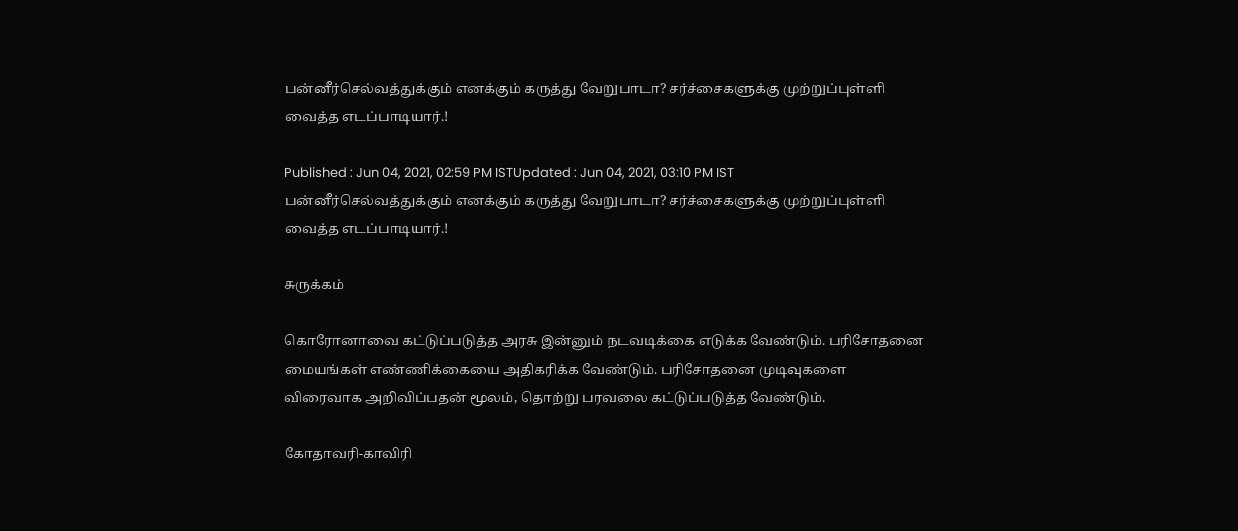பன்னீர்செல்வத்துக்கும் எனக்கும் கருத்து வேறுபாடா? சர்ச்சைகளுக்கு முற்றுப்புள்ளி வைத்த எடப்பாடியார்.!

Published : Jun 04, 2021, 02:59 PM ISTUpdated : Jun 04, 2021, 03:10 PM IST
பன்னீர்செல்வத்துக்கும் எனக்கும் கருத்து வேறுபாடா? சர்ச்சைகளுக்கு முற்றுப்புள்ளி வைத்த எடப்பாடியார்.!

சுருக்கம்

கொரோனாவை கட்டுப்படுத்த அரசு இன்னும் நடவடிக்கை எடுக்க வேண்டும். பரிசோதனை மையங்கள் எண்ணிக்கையை அதிகரிக்க வேண்டும். பரிசோதனை முடிவுகளை விரைவாக அறிவிப்பதன் மூலம், தொற்று பரவலை கட்டுப்படுத்த வேண்டும்.

கோதாவரி-காவிரி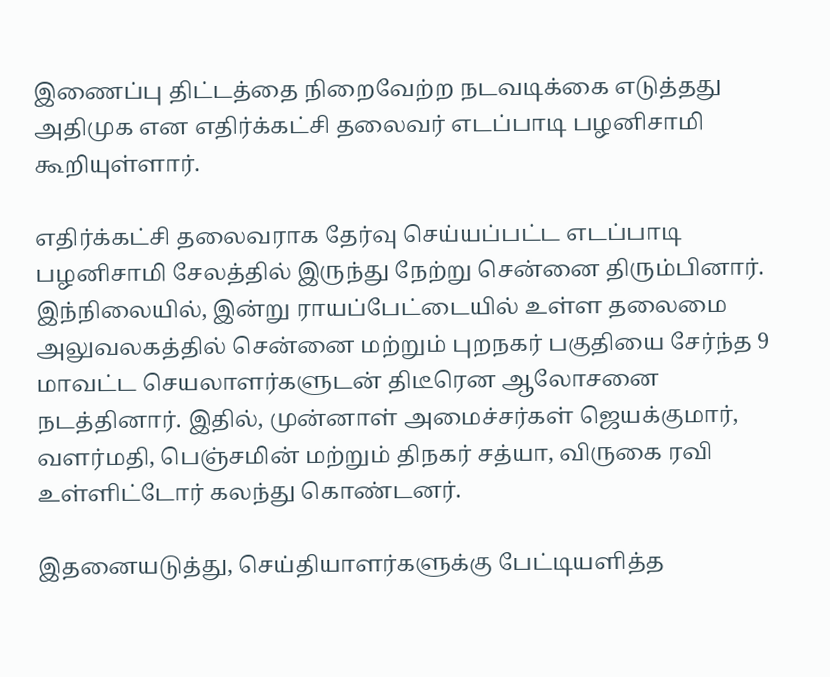இணைப்பு திட்டத்தை நிறைவேற்ற நடவடிக்கை எடுத்தது அதிமுக என எதிர்க்கட்சி தலைவர் எடப்பாடி பழனிசாமி கூறியுள்ளார்.

எதிர்க்கட்சி தலைவராக தேர்வு செய்யப்பட்ட எடப்பாடி பழனிசாமி சேலத்தில் இருந்து நேற்று சென்னை திரும்பினார். இந்நிலையில், இன்று ராயப்பேட்டையில் உள்ள தலைமை அலுவலகத்தில் சென்னை மற்றும் புறநகர் பகுதியை சேர்ந்த 9 மாவட்ட செயலாளர்களுடன் திடீரென ஆலோசனை நடத்தினார். இதில், முன்னாள் அமைச்சர்கள் ஜெயக்குமார், வளர்மதி, பெஞ்சமின் மற்றும் திநகர் சத்யா, விருகை ரவி உள்ளிட்டோர் கலந்து கொண்டனர்.

இதனையடுத்து, செய்தியாளர்களுக்கு பேட்டியளித்த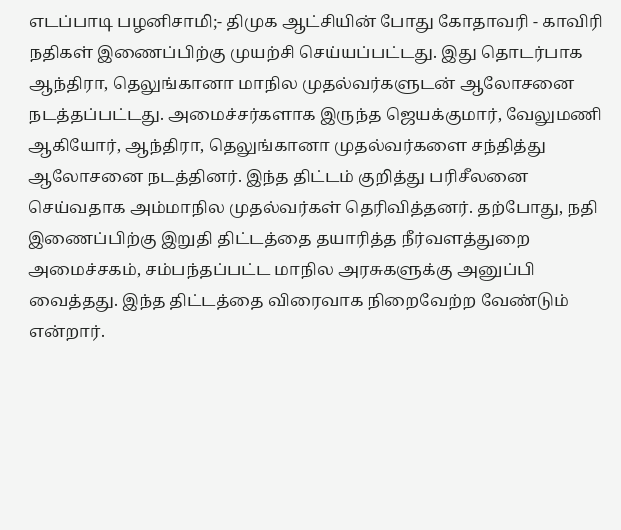எடப்பாடி பழனிசாமி;- திமுக ஆட்சியின் போது கோதாவரி - காவிரி நதிகள் இணைப்பிற்கு முயற்சி செய்யப்பட்டது. இது தொடர்பாக ஆந்திரா, தெலுங்கானா மாநில முதல்வர்களுடன் ஆலோசனை நடத்தப்பட்டது. அமைச்சர்களாக இருந்த ஜெயக்குமார், வேலுமணி ஆகியோர், ஆந்திரா, தெலுங்கானா முதல்வர்களை சந்தித்து ஆலோசனை நடத்தினர். இந்த திட்டம் குறித்து பரிசீலனை செய்வதாக அம்மாநில முதல்வர்கள் தெரிவித்தனர். தற்போது, நதி இணைப்பிற்கு இறுதி திட்டத்தை தயாரித்த நீர்வளத்துறை அமைச்சகம், சம்பந்தப்பட்ட மாநில அரசுகளுக்கு அனுப்பி வைத்தது. இந்த திட்டத்தை விரைவாக நிறைவேற்ற வேண்டும் என்றார்.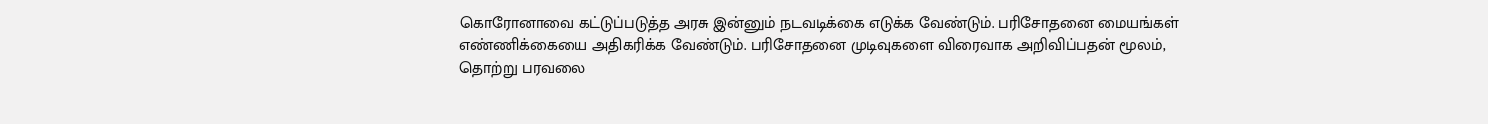கொரோனாவை கட்டுப்படுத்த அரசு இன்னும் நடவடிக்கை எடுக்க வேண்டும். பரிசோதனை மையங்கள் எண்ணிக்கையை அதிகரிக்க வேண்டும். பரிசோதனை முடிவுகளை விரைவாக அறிவிப்பதன் மூலம், தொற்று பரவலை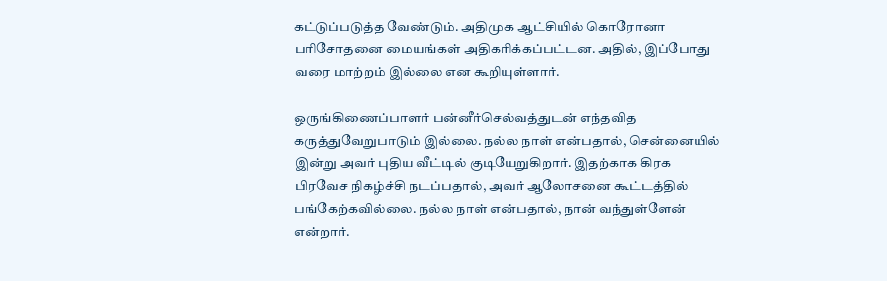கட்டுப்படுத்த வேண்டும். அதிமுக ஆட்சியில் கொரோனா பரிசோதனை மையங்கள் அதிகரிக்கப்பட்டன. அதில், இப்போது வரை மாற்றம் இல்லை என கூறியுள்ளார்.

ஒருங்கிணைப்பாளர் பன்னீர்செல்வத்துடன் எந்தவித கருத்துவேறுபாடும் இல்லை. நல்ல நாள் என்பதால், சென்னையில் இன்று அவர் புதிய வீட்டில் குடியேறுகிறார். இதற்காக கிரக பிரவேச நிகழ்ச்சி நடப்பதால், அவர் ஆலோசனை கூட்டத்தில் பங்கேற்கவில்லை. நல்ல நாள் என்பதால், நான் வந்துள்ளேன் என்றார்.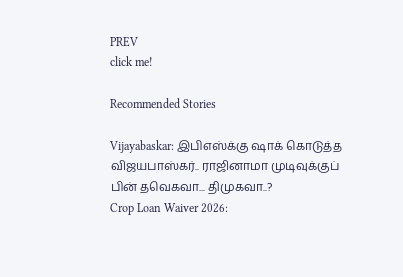PREV
click me!

Recommended Stories

Vijayabaskar: இபிஎஸ்க்கு ஷாக் கொடுத்த விஜயபாஸ்கர்.. ராஜினாமா முடிவுக்குப் பின் தவெகவா... திமுகவா..?
Crop Loan Waiver 2026: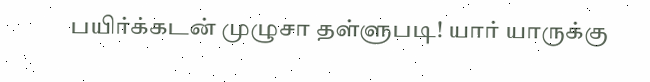பயிர்க்கடன் முழுசா தள்ளுபடி! யார் யாருக்கு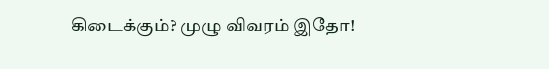கிடைக்கும்? முழு விவரம் இதோ!